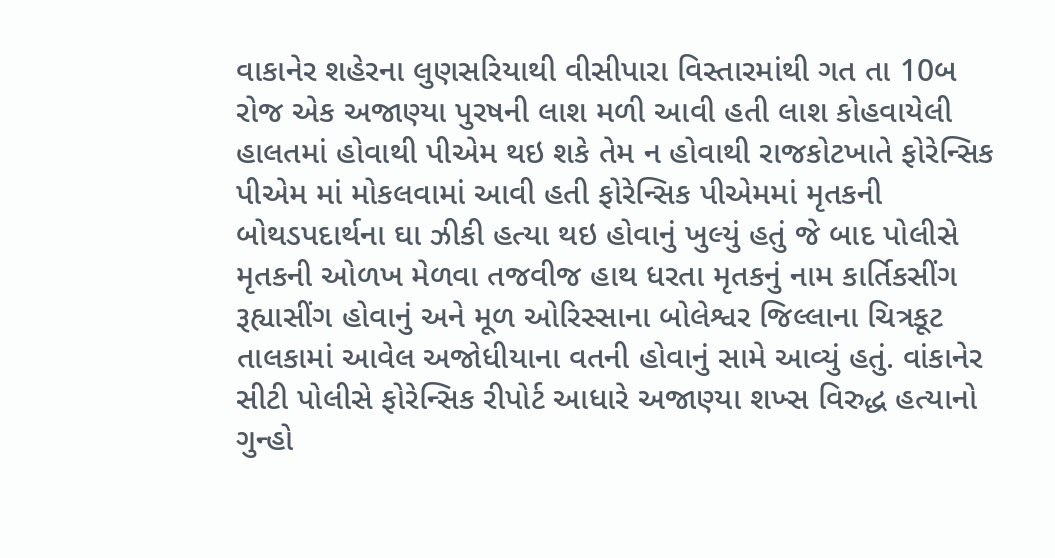વાકાનેર શહેરના લુણસરિયાથી વીસીપારા વિસ્તારમાંથી ગત તા 10બ રોજ એક અજાણ્યા પુરષની લાશ મળી આવી હતી લાશ કોહવાયેલી હાલતમાં હોવાથી પીએમ થઇ શકે તેમ ન હોવાથી રાજકોટખાતે ફોરેન્સિક પીએમ માં મોકલવામાં આવી હતી ફોરેન્સિક પીએમમાં મૃતકની બોથડપદાર્થના ઘા ઝીકી હત્યા થઇ હોવાનું ખુલ્યું હતું જે બાદ પોલીસે મૃતકની ઓળખ મેળવા તજવીજ હાથ ધરતા મૃતકનું નામ કાર્તિકસીંગ રૂહ્યાસીંગ હોવાનું અને મૂળ ઓરિસ્સાના બોલેશ્વર જિલ્લાના ચિત્રકૂટ તાલકામાં આવેલ અજોધીયાના વતની હોવાનું સામે આવ્યું હતું. વાંકાનેર સીટી પોલીસે ફોરેન્સિક રીપોર્ટ આધારે અજાણ્યા શખ્સ વિરુદ્ધ હત્યાનો ગુન્હો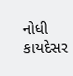નોધી કાયદેસર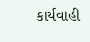કાર્યવાહી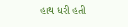હાથ ધરી હતી